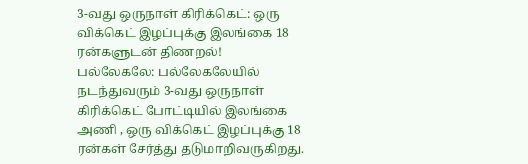3-வது ஒருநாள் கிரிக்கெட்: ஒரு விக்கெட் இழப்புக்கு இலங்கை 18 ரன்களுடன் திணறல்!
பல்லேகலே: பல்லேகலேயில் நடந்துவரும் 3-வது ஒருநாள் கிரிக்கெட் போட்டியில் இலங்கை அணி , ஒரு விக்கெட் இழப்புக்கு 18 ரன்கள் சேர்த்து தடுமாறிவருகிறது.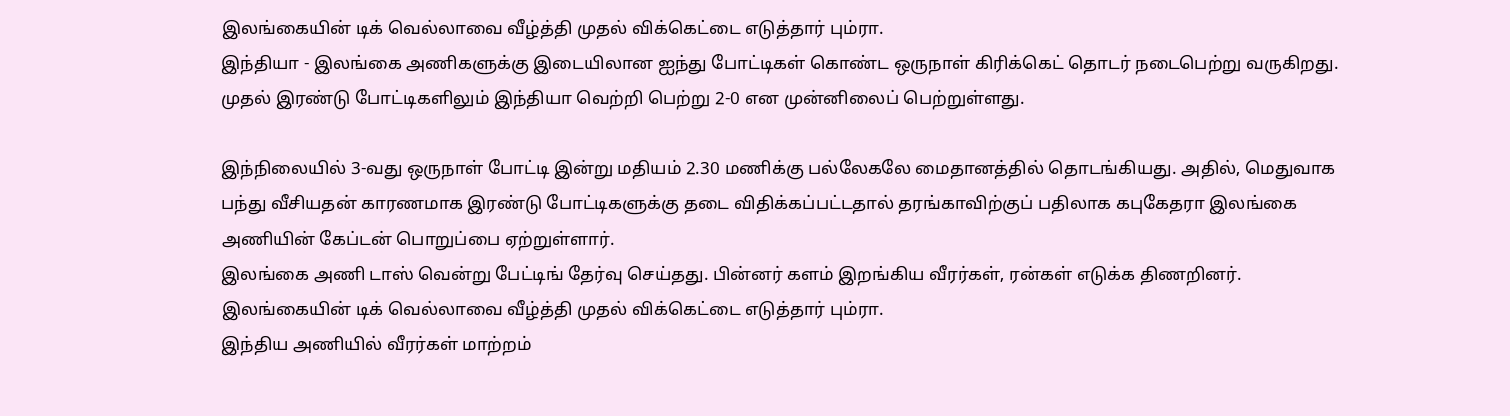இலங்கையின் டிக் வெல்லாவை வீழ்த்தி முதல் விக்கெட்டை எடுத்தார் பும்ரா.
இந்தியா - இலங்கை அணிகளுக்கு இடையிலான ஐந்து போட்டிகள் கொண்ட ஒருநாள் கிரிக்கெட் தொடர் நடைபெற்று வருகிறது. முதல் இரண்டு போட்டிகளிலும் இந்தியா வெற்றி பெற்று 2-0 என முன்னிலைப் பெற்றுள்ளது.

இந்நிலையில் 3-வது ஒருநாள் போட்டி இன்று மதியம் 2.30 மணிக்கு பல்லேகலே மைதானத்தில் தொடங்கியது. அதில், மெதுவாக பந்து வீசியதன் காரணமாக இரண்டு போட்டிகளுக்கு தடை விதிக்கப்பட்டதால் தரங்காவிற்குப் பதிலாக கபுகேதரா இலங்கை அணியின் கேப்டன் பொறுப்பை ஏற்றுள்ளார்.
இலங்கை அணி டாஸ் வென்று பேட்டிங் தேர்வு செய்தது. பின்னர் களம் இறங்கிய வீரர்கள், ரன்கள் எடுக்க திணறினர். இலங்கையின் டிக் வெல்லாவை வீழ்த்தி முதல் விக்கெட்டை எடுத்தார் பும்ரா.
இந்திய அணியில் வீரர்கள் மாற்றம்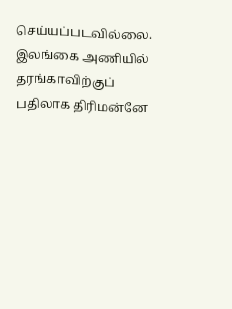செய்யப்படவில்லை. இலங்கை அணியில் தரங்காவிற்குப் பதிலாக திரிமன்னே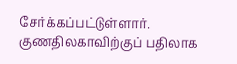சேர்க்கப்பட்டுள்ளார். குணதிலகாவிற்குப் பதிலாக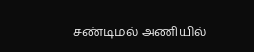சண்டிமல் அணியில்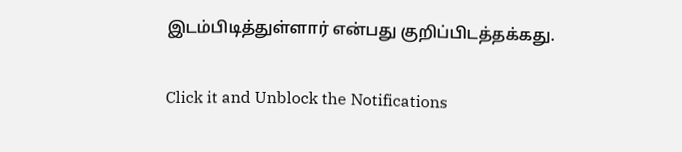இடம்பிடித்துள்ளார் என்பது குறிப்பிடத்தக்கது.


Click it and Unblock the Notifications